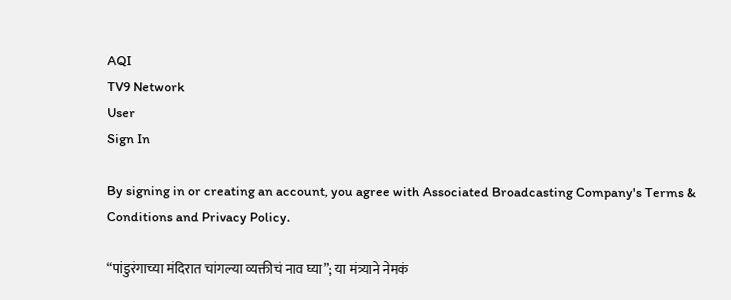AQI
TV9 Network
User
Sign In

By signing in or creating an account, you agree with Associated Broadcasting Company's Terms & Conditions and Privacy Policy.

“पांडुरंगाच्या मंदिरात चांगल्या व्यक्तीचं नाव घ्या”; या मंत्र्याने नेमकं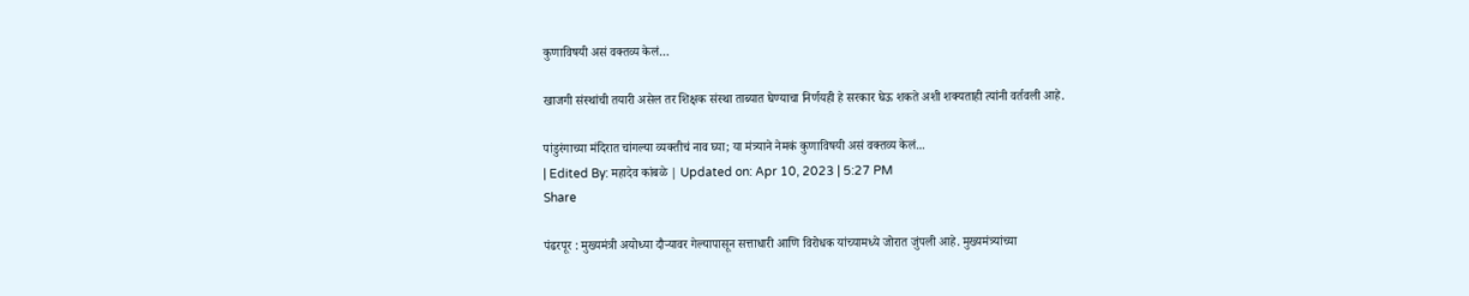कुणाविषयी असं वक्तव्य केलं…

खाजगी संस्थांची तयारी असेल तर शिक्षक संस्था ताब्यात घेण्याचा निर्णयही हे सरकार घेऊ शकते अशी शक्यताही त्यांनी वर्तवली आहे.

पांडुरंगाच्या मंदिरात चांगल्या व्यक्तीचं नाव घ्या; या मंत्र्याने नेमकं कुणाविषयी असं वक्तव्य केलं...
| Edited By: महादेव कांबळे | Updated on: Apr 10, 2023 | 5:27 PM
Share

पंढरपूर : मुख्यमंत्री अयोध्या दौऱ्यावर गेल्यापासून सत्ताधारी आणि विरोधक यांच्यामध्ये जोरात जुंपली आहे. मुख्यमंत्र्यांच्या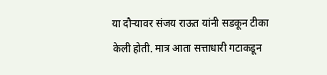या दौऱ्यावर संजय राऊत यांनी सडकून टीका केली होती. मात्र आता सत्ताधारी गटाकडून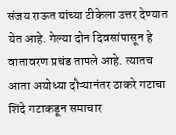संजय राऊत यांच्या टीकेला उत्तर देण्यात येत आहे. गेल्या दोन दिवसांपासून हे वातावरण प्रचंड तापले आहे. त्यातच आता अयोध्या दौऱ्यानंतर ठाकरे गटाचा शिंदे गटाकडून समाचार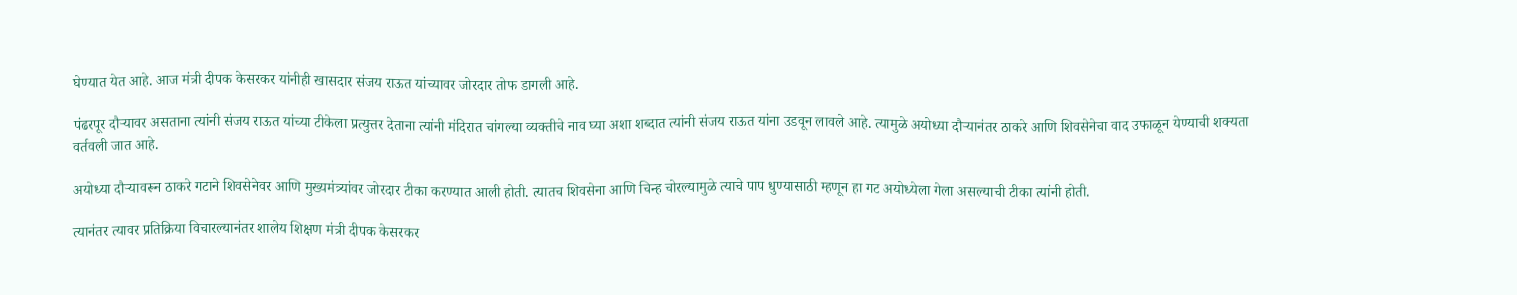घेण्यात येत आहे. आज मंत्री दीपक केसरकर यांनीही खासदार संजय राऊत यांच्यावर जोरदार तोफ डागली आहे.

पंढरपूर दौऱ्यावर असताना त्यांनी संजय राऊत यांच्या टीकेला प्रत्युत्तर देताना त्यांनी मंदिरात चांगल्या व्यक्तीचे नाव घ्या अशा शब्दात त्यांनी संजय राऊत यांना उडवून लावले आहे. त्यामुळे अयोध्या दौऱ्यानंतर ठाकरे आणि शिवसेनेचा वाद उफाळून येण्याची शक्यता वर्तवली जात आहे.

अयोध्या दौऱ्यावरून ठाकरे गटाने शिवसेनेवर आणि मुख्यमंत्र्यांवर जोरदार टीका करण्यात आली होती. त्यातच शिवसेना आणि चिन्ह चोरल्यामुळे त्याचे पाप धुण्यासाठी म्हणून हा गट अयोध्येला गेला असल्याची टीका त्यांनी होती.

त्यानंतर त्यावर प्रतिक्रिया विचारल्यानंतर शालेय शिक्षण मंत्री दीपक केसरकर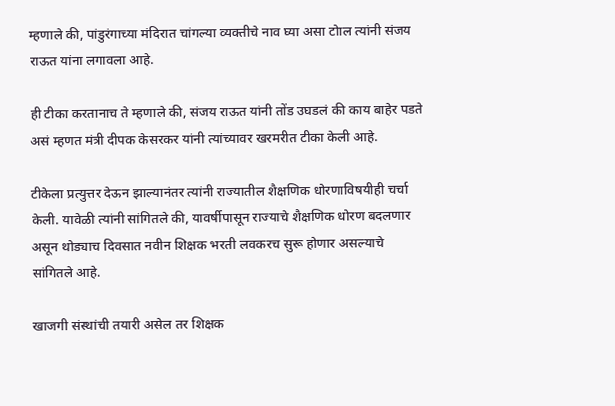म्हणाले की, पांडुरंगाच्या मंदिरात चांगल्या व्यक्तीचे नाव घ्या असा टोाल त्यांनी संजय राऊत यांना लगावला आहे.

ही टीका करतानाच ते म्हणाले की, संजय राऊत यांनी तोंड उघडलं की काय बाहेर पडते असं म्हणत मंत्री दीपक केसरकर यांनी त्यांच्यावर खरमरीत टीका केली आहे.

टीकेला प्रत्युत्तर देऊन झाल्यानंतर त्यांनी राज्यातील शैक्षणिक धोरणाविषयीही चर्चा केली. यावेळी त्यांनी सांगितले की, यावर्षीपासून राज्याचे शैक्षणिक धोरण बदलणार असून थोड्याच दिवसात नवीन शिक्षक भरती लवकरच सुरू होणार असल्याचे सांगितले आहे.

खाजगी संस्थांची तयारी असेल तर शिक्षक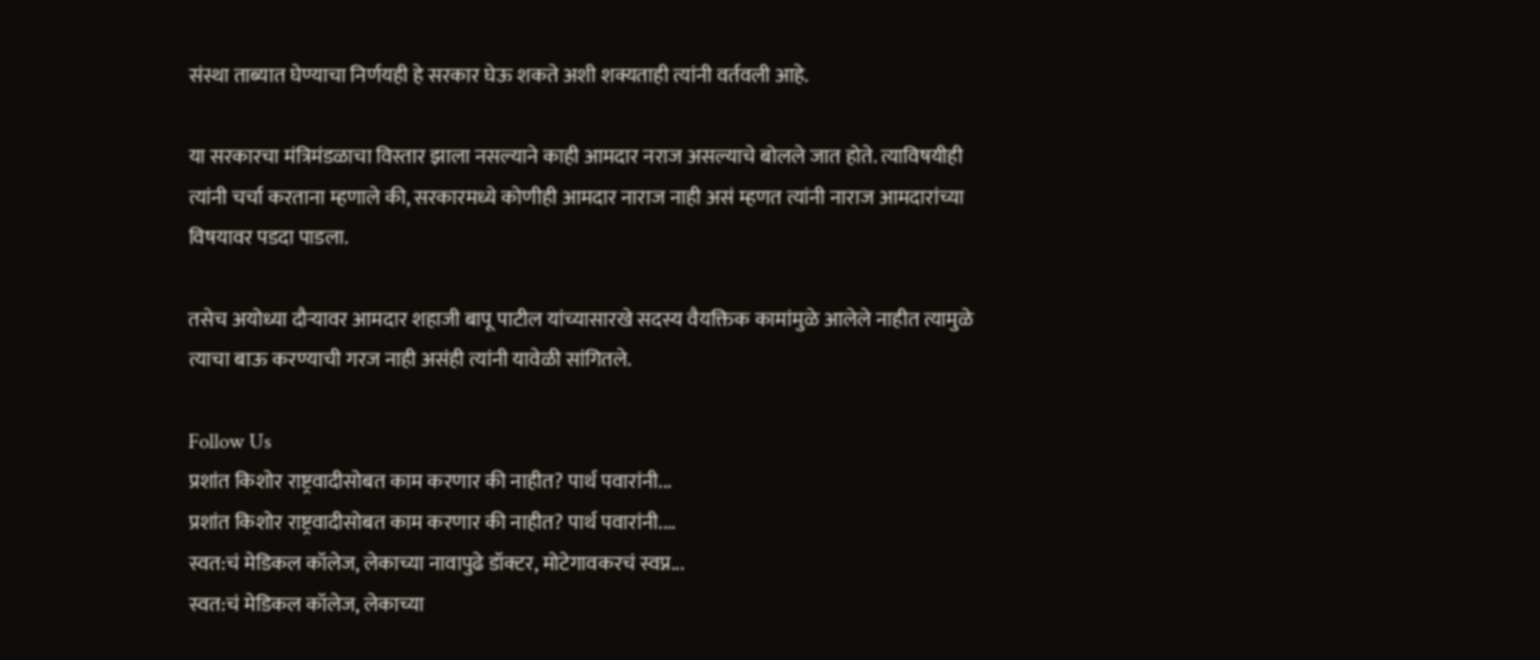संस्था ताब्यात घेण्याचा निर्णयही हे सरकार घेऊ शकते अशी शक्यताही त्यांनी वर्तवली आहे.

या सरकारचा मंत्रिमंडळाचा विस्तार झाला नसल्याने काही आमदार नराज असल्याचे बोलले जात होते. त्याविषयीही त्यांनी चर्चा करताना म्हणाले की, सरकारमध्ये कोणीही आमदार नाराज नाही असं म्हणत त्यांनी नाराज आमदारांच्या विषयावर पडदा पाडला.

तसेच अयोध्या दौऱ्यावर आमदार शहाजी बापू पाटील यांच्यासारखे सदस्य वैयक्तिक कामांमुळे आलेले नाहीत त्यामुळे त्याचा बाऊ करण्याची गरज नाही असंही त्यांनी यावेळी सांगितले.

Follow Us
प्रशांत किशोर राष्ट्रवादीसोबत काम करणार की नाहीत? पार्थ पवारांनी...
प्रशांत किशोर राष्ट्रवादीसोबत काम करणार की नाहीत? पार्थ पवारांनी....
स्वत:चं मेडिकल कॉलेज, लेकाच्या नावापुढे डॉक्टर, मोटेगावकरचं स्वप्न...
स्वत:चं मेडिकल कॉलेज, लेकाच्या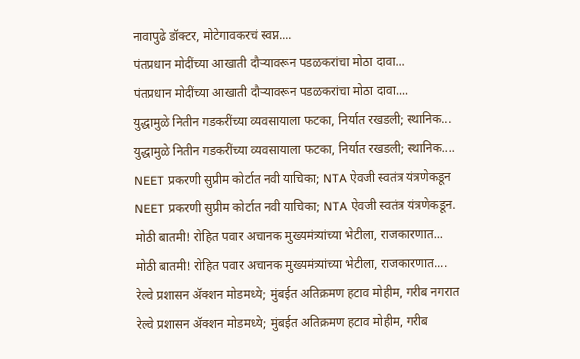नावापुढे डॉक्टर, मोटेगावकरचं स्वप्न....
पंतप्रधान मोदींच्या आखाती दौऱ्यावरून पडळकरांचा मोठा दावा...
पंतप्रधान मोदींच्या आखाती दौऱ्यावरून पडळकरांचा मोठा दावा....
युद्धामुळे नितीन गडकरींच्या व्यवसायाला फटका, निर्यात रखडली; स्थानिक...
युद्धामुळे नितीन गडकरींच्या व्यवसायाला फटका, निर्यात रखडली; स्थानिक....
NEET प्रकरणी सुप्रीम कोर्टात नवी याचिका; NTA ऐवजी स्वतंत्र यंत्रणेकडून
NEET प्रकरणी सुप्रीम कोर्टात नवी याचिका; NTA ऐवजी स्वतंत्र यंत्रणेकडून.
मोठी बातमी! रोहित पवार अचानक मुख्यमंत्र्यांच्या भेटीला, राजकारणात...
मोठी बातमी! रोहित पवार अचानक मुख्यमंत्र्यांच्या भेटीला, राजकारणात....
रेल्वे प्रशासन ॲक्शन मोडमध्ये; मुंबईत अतिक्रमण हटाव मोहीम, गरीब नगरात
रेल्वे प्रशासन ॲक्शन मोडमध्ये; मुंबईत अतिक्रमण हटाव मोहीम, गरीब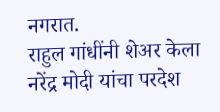नगरात.
राहुल गांधींनी शेअर केला नरेंद्र मोदी यांचा परदेश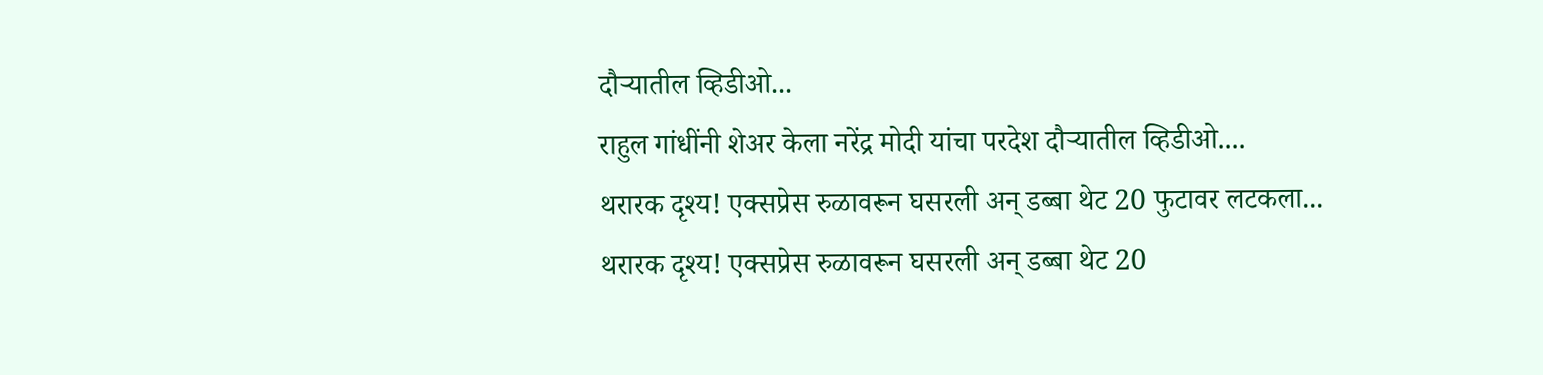दौऱ्यातील व्हिडीओ...
राहुल गांधींनी शेअर केला नरेंद्र मोदी यांचा परदेश दौऱ्यातील व्हिडीओ....
थरारक दृश्य! एक्सप्रेस रुळावरून घसरली अन् डब्बा थेट 20 फुटावर लटकला...
थरारक दृश्य! एक्सप्रेस रुळावरून घसरली अन् डब्बा थेट 20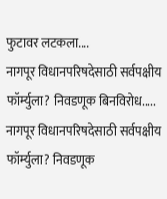फुटावर लटकला....
नागपूर विधानपरिषदेसाठी सर्वपक्षीय फॉर्म्युला? निवडणूक बिनविरोध.....
नागपूर विधानपरिषदेसाठी सर्वपक्षीय फॉर्म्युला? निवडणूक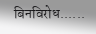बिनविरोध......